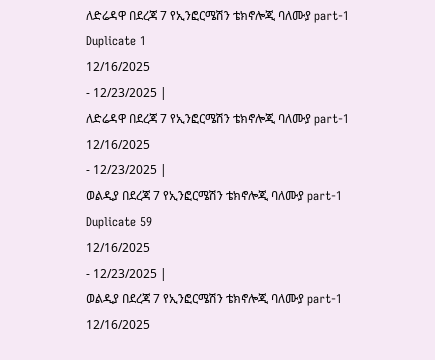ለድሬዳዋ በደረጃ 7 የኢንፎርሜሽን ቴክኖሎጂ ባለሙያ part-1 Duplicate 1
12/16/2025
- 12/23/2025 |
ለድሬዳዋ በደረጃ 7 የኢንፎርሜሽን ቴክኖሎጂ ባለሙያ part-1
12/16/2025
- 12/23/2025 |
ወልዲያ በደረጃ 7 የኢንፎርሜሽን ቴክኖሎጂ ባለሙያ part-1 Duplicate 59
12/16/2025
- 12/23/2025 |
ወልዲያ በደረጃ 7 የኢንፎርሜሽን ቴክኖሎጂ ባለሙያ part-1
12/16/2025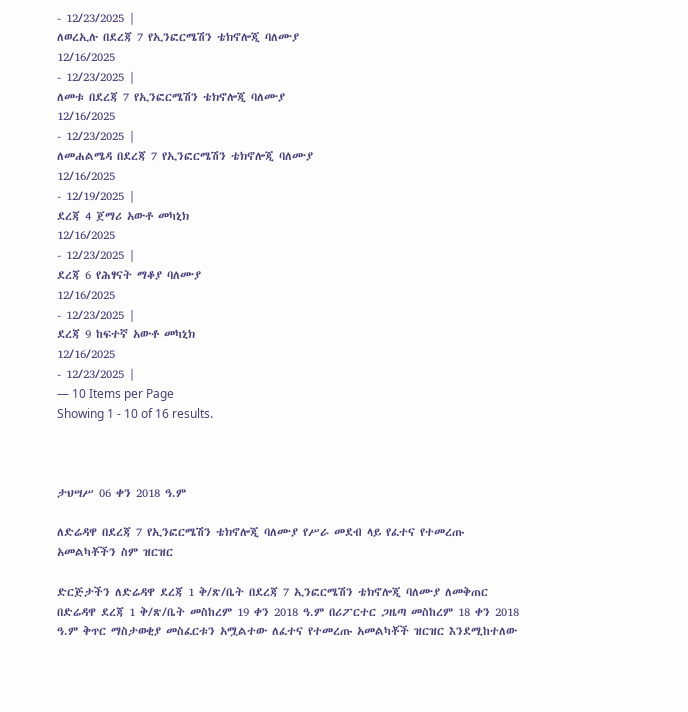- 12/23/2025 |
ለወረኢሉ በደረጃ 7 የኢንፎርሜሽን ቴክኖሎጂ ባለሙያ
12/16/2025
- 12/23/2025 |
ለመቱ በደረጃ 7 የኢንፎርሜሽን ቴክኖሎጂ ባለሙያ
12/16/2025
- 12/23/2025 |
ለመሐልሜዳ በደረጃ 7 የኢንፎርሜሽን ቴክኖሎጂ ባለሙያ
12/16/2025
- 12/19/2025 |
ደረጃ 4 ጀማሪ አውቶ መካኒክ
12/16/2025
- 12/23/2025 |
ደረጃ 6 የሕፃናት ማቆያ ባለሙያ
12/16/2025
- 12/23/2025 |
ደረጃ 9 ከፍተኛ አውቶ መካኒክ
12/16/2025
- 12/23/2025 |
— 10 Items per Page
Showing 1 - 10 of 16 results.



ታህሣሥ 06 ቀን 2018 ዓ.ም

ለድሬዳዋ በደረጃ 7 የኢንፎርሜሽን ቴክኖሎጂ ባለሙያ የሥራ መደብ ላይ የፈተና የተመረጡ አመልካቾችን ስም ዝርዝር

ድርጅታችን ለድሬዳዋ ደረጃ 1 ቅ/ጽ/ቤት በደረጃ 7 ኢንፎርሜሽን ቴክኖሎጂ ባለሙያ ለመቅጠር በድሬዳዋ ደረጃ 1 ቅ/ጽ/ቤት መስከረም 19 ቀን 2018 ዓ.ም በሪፖርተር ጋዜጣ መስከረም 18 ቀን 2018 ዓ.ም ቅጥር ማስታወቂያ መስፈርቱን አሟልተው ለፈተና የተመረጡ አመልካቾች ዝርዝር እንደሚከተለው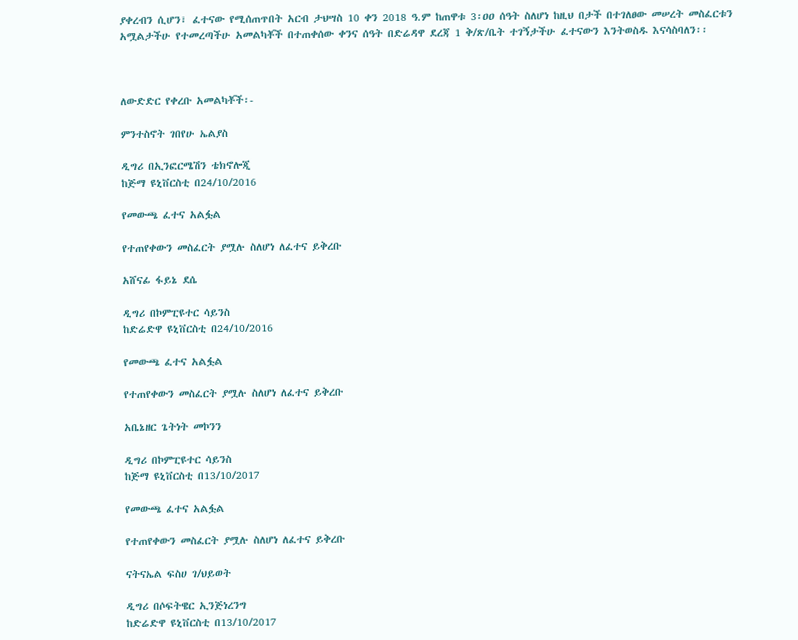ያቀረብን ሲሆን፣ ፈተናው የሚሰጠጥበት አርብ ታህሣስ 10 ቀን 2018 ዓ.ም ከጠዋቱ 3፡ዐዐ ሰዓት ስለሆነ ከዚህ በታች በተገለፀው መሠረት መስፈርቱን አሟልታችሁ የተመረጣችሁ አመልካቾች በተጠቀሰው ቀንና ሰዓት በድሬዳዋ ደረጃ 1 ቅ/ጽ/ቤት ተገኝታችሁ ፈተናውን እንትወስዱ እናሳስባለን፡፡



ለውድድር የቀረቡ አመልካቾች፡-

ምንተስኖት ገበየሁ ኤልያስ

ዲግሪ በኢንፎርሜሽን ቴክኖሎጂ
ከጅማ ዩኒቨርስቲ በ24/10/2016

የመውጫ ፈተና አልፏል

የተጠየቀውን መስፈርት ያሟሉ ስለሆነ ለፈተና ይቅረቡ

አሸናፊ ፋይኔ ደሴ

ዲግሪ በኮምፒዩተር ሳይንስ
ከድሬድዋ ዩኒቨርስቲ በ24/10/2016

የመውጫ ፈተና አልፏል

የተጠየቀውን መስፈርት ያሟሉ ስለሆነ ለፈተና ይቅረቡ

አቤኔዘር ጌትነት መኮንን

ዲግሪ በኮምፒዩተር ሳይንስ
ከጅማ ዩኒቨርስቲ በ13/10/2017

የመውጫ ፈተና አልፏል

የተጠየቀውን መስፈርት ያሟሉ ስለሆነ ለፈተና ይቅረቡ

ናትናኤል ፍስሀ ገ/ህይወት

ዲግሪ በሶፍትዌር ኢንጅነረንግ
ከድሬድዋ ዩኒቨርስቲ በ13/10/2017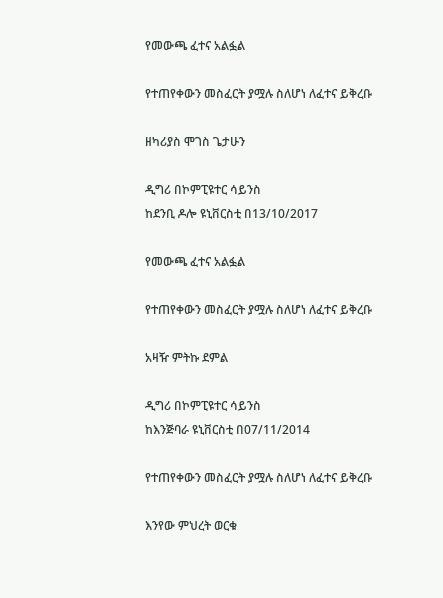የመውጫ ፈተና አልፏል

የተጠየቀውን መስፈርት ያሟሉ ስለሆነ ለፈተና ይቅረቡ

ዘካሪያስ ሞገስ ጌታሁን

ዲግሪ በኮምፒዩተር ሳይንስ
ከደንቢ ዶሎ ዩኒቨርስቲ በ13/10/2017

የመውጫ ፈተና አልፏል

የተጠየቀውን መስፈርት ያሟሉ ስለሆነ ለፈተና ይቅረቡ

አዛዥ ምትኩ ደምል

ዲግሪ በኮምፒዩተር ሳይንስ
ከእንጅባራ ዩኒቨርስቲ በ07/11/2014

የተጠየቀውን መስፈርት ያሟሉ ስለሆነ ለፈተና ይቅረቡ

እንየው ምህረት ወርቁ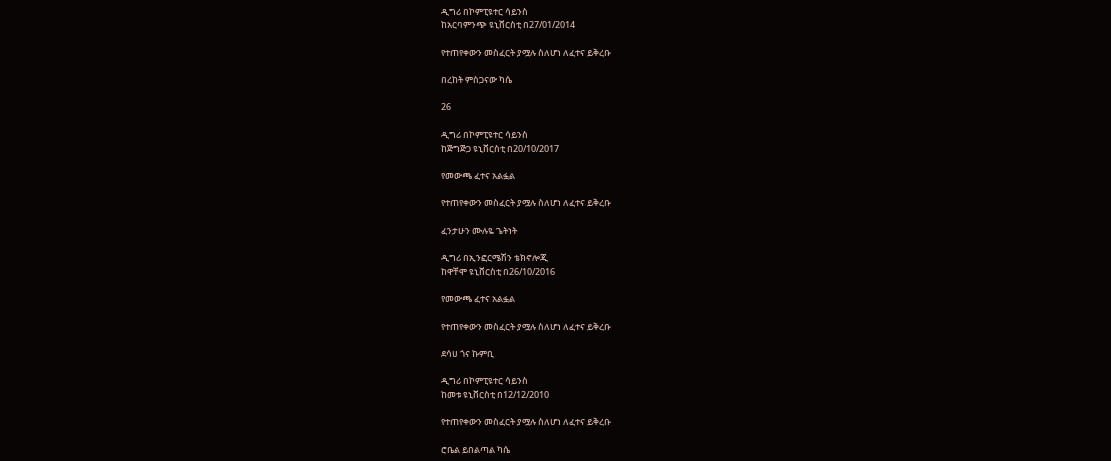ዲግሪ በኮምፒዩተር ሳይንስ
ከአርባምንጭ ዩኒቨርስቲ በ27/01/2014

የተጠየቀውን መስፈርት ያሟሉ ስለሆነ ለፈተና ይቅረቡ

በረከት ምስጋናው ካሴ

26

ዲግሪ በኮምፒዩተር ሳይንስ
ከጅግጅጋ ዩኒቨርስቲ በ20/10/2017

የመውጫ ፈተና አልፏል

የተጠየቀውን መስፈርት ያሟሉ ስለሆነ ለፈተና ይቅረቡ

ፈንታሁን ሙሉዬ ጌትነት

ዲግሪ በኢንፎርሜሽን ቴክኖሎጂ
ከዋቸሞ ዩኒቨርስቲ በ26/10/2016

የመውጫ ፈተና አልፏል

የተጠየቀውን መስፈርት ያሟሉ ስለሆነ ለፈተና ይቅረቡ

ደሳሀ ጎና ኩምቢ

ዲግሪ በኮምፒዩተር ሳይንስ
ከመቱ ዩኒቨርስቲ በ12/12/2010

የተጠየቀውን መስፈርት ያሟሉ ስለሆነ ለፈተና ይቅረቡ

ሮቤል ይበልጣል ካሴ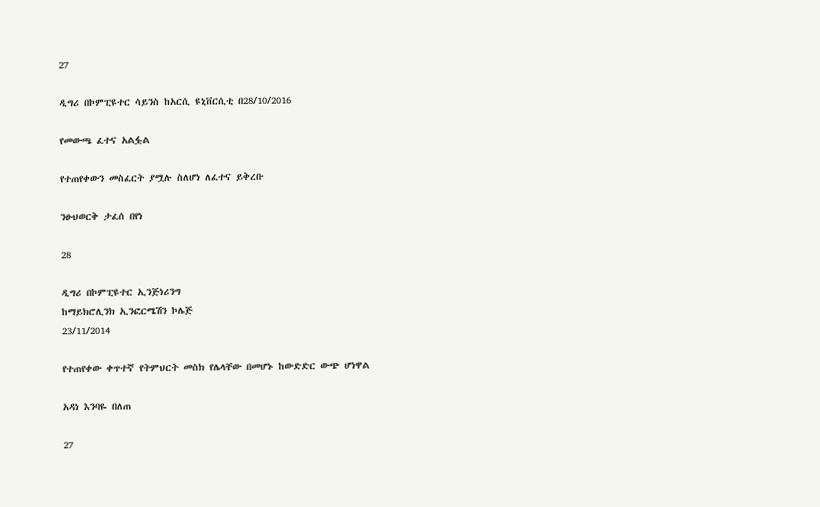27

ዲግሪ በኮምፒዩተር ሳይንስ ከአርሲ ዩኒቨርሲቲ በ28/10/2016

የመውጫ ፈተና አልፏል

የተጠየቀውን መስፈርት ያሟሉ ስለሆነ ለፈተና ይቅረቡ

ንፁህወርቅ ታፈሰ በየነ

28

ዲግሪ በኮምፒዩተር ኢንጅነሪንግ
ከማይክሮሊንክ ኢንፎርሜሽን ኮሌጅ
23/11/2014

የተጠየቀው ቀጥተኛ የትምህርት መስክ የሌላቸው በመሆኑ ከውድድር ውጭ ሆነዋል

አዳነ እንባዬ በለጠ

27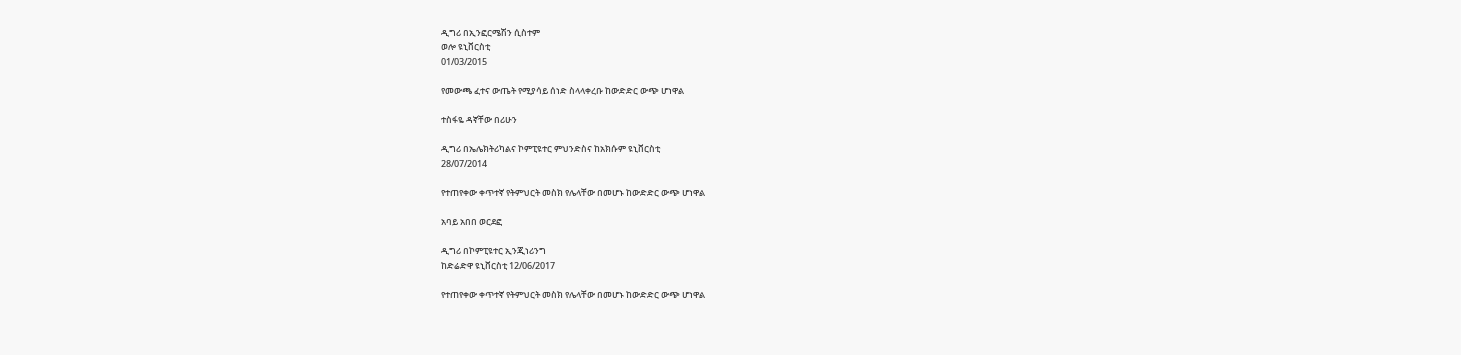ዲግሪ በኢንፎርሜሽን ሲስተም
ወሎ ዩኒቨርስቲ
01/03/2015

የመውጫ ፈተና ውጤት የሚያሳይ ሰነድ ስላላቀረቡ ከውድድር ውጭ ሆነዋል

ተስፋዬ ዳኛቸው በሪሁን

ዲግሪ በኤሌክትሪካልና ኮምፒዩተር ምህንድስና ከአክሱም ዩኒቨርስቲ
28/07/2014

የተጠየቀው ቀጥተኛ የትምህርት መስክ የሌላቸው በመሆኑ ከውድድር ውጭ ሆነዋል

አባይ አበበ ወርደፎ

ዲግሪ በኮምፒዩተር ኢንጂነሪንግ
ከድሬድዋ ዩኒቨርስቲ 12/06/2017

የተጠየቀው ቀጥተኛ የትምህርት መስክ የሌላቸው በመሆኑ ከውድድር ውጭ ሆነዋል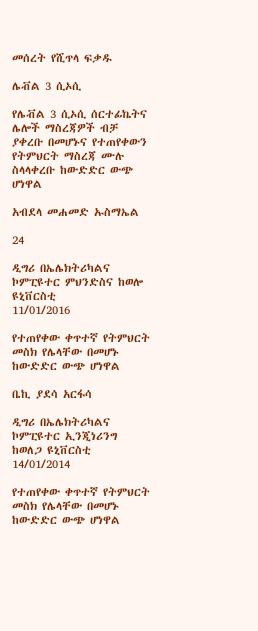መሰረት የሺጥላ ፍቃዱ

ሌቭል 3 ሲኦሲ

የሌቭል 3 ሲኦሲ ሰርተፊኬትና ሌሎች ማስረጃዎች ብቻ ያቀረቡ በመሆኑና የተጠየቀውን የትምህርት ማስረጃ ሙሉ ስላላቀረቡ ከውድድር ውጭ ሆነዋል

አብደላ መሐመድ ኡስማኤል

24

ዲግሪ በኤሌክትሪካልና ኮምፒዩተር ምህንድስና ከወሎ ዩኒቨርስቲ
11/01/2016

የተጠየቀው ቀጥተኛ የትምህርት መስክ የሌላቸው በመሆኑ ከውድድር ውጭ ሆነዋል

ቤኪ ያደሳ አርፋሳ

ዲግሪ በኤሌክትሪካልና ኮምፒዩተር ኢንጂነሪንግ ከወለጋ ዩኒቨርስቲ
14/01/2014

የተጠየቀው ቀጥተኛ የትምህርት መስክ የሌላቸው በመሆኑ ከውድድር ውጭ ሆነዋል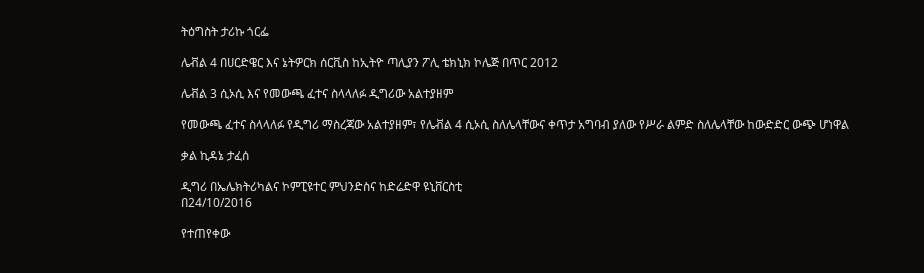ትዕግስት ታሪኩ ጎርፌ

ሌቭል 4 በሀርድዌር እና ኔትዎርክ ሰርቪስ ከኢትዮ ጣሊያን ፖሊ ቴክኒክ ኮሌጅ በጥር 2012

ሌቭል 3 ሲኦሲ እና የመውጫ ፈተና ስላላለፉ ዲግሪው አልተያዘም

የመውጫ ፈተና ስላላለፉ የዲግሪ ማስረጃው አልተያዘም፣ የሌቭል 4 ሲኦሲ ስለሌላቸውና ቀጥታ አግባብ ያለው የሥራ ልምድ ስለሌላቸው ከውድድር ውጭ ሆነዋል

ቃል ኪዳኔ ታፈሰ

ዲግሪ በኤሌክትሪካልና ኮምፒዩተር ምህንድስና ከድሬድዋ ዩኒቨርስቲ
በ24/10/2016

የተጠየቀው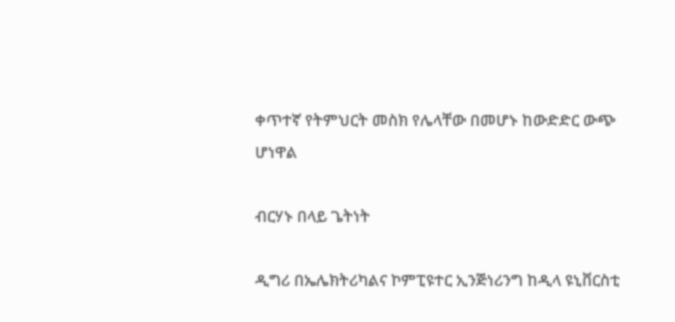ቀጥተኛ የትምህርት መስክ የሌላቸው በመሆኑ ከውድድር ውጭ ሆነዋል

ብርሃኑ በላይ ጌትነት

ዲግሪ በኤሌክትሪካልና ኮምፒዩተር ኢንጅነሪንግ ከዲላ ዩኒቨርስቲ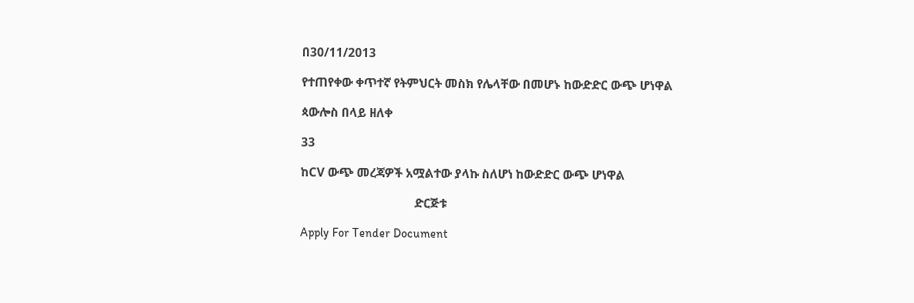በ30/11/2013

የተጠየቀው ቀጥተኛ የትምህርት መስክ የሌላቸው በመሆኑ ከውድድር ውጭ ሆነዋል

ጳውሎስ በላይ ዘለቀ

33

ከCV ውጭ መረጃዎች አሟልተው ያላኩ ስለሆነ ከውድድር ውጭ ሆነዋል

                                      ድርጅቱ

Apply For Tender Document